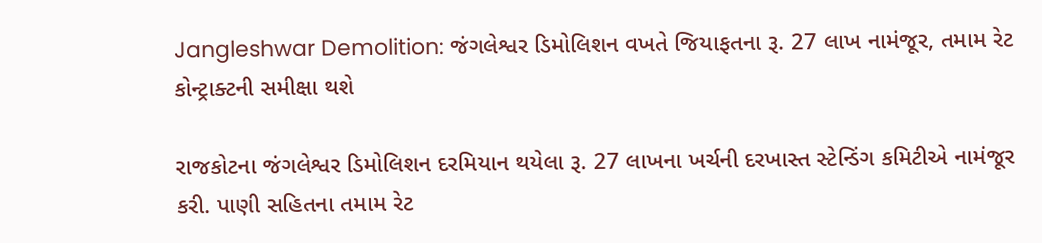Jangleshwar Demolition: જંગલેશ્વર ડિમોલિશન વખતે જિયાફતના રૂ. 27 લાખ નામંજૂર, તમામ રેટ કોન્ટ્રાક્ટની સમીક્ષા થશે

રાજકોટના જંગલેશ્વર ડિમોલિશન દરમિયાન થયેલા રૂ. 27 લાખના ખર્ચની દરખાસ્ત સ્ટેન્ડિંગ કમિટીએ નામંજૂર કરી. પાણી સહિતના તમામ રેટ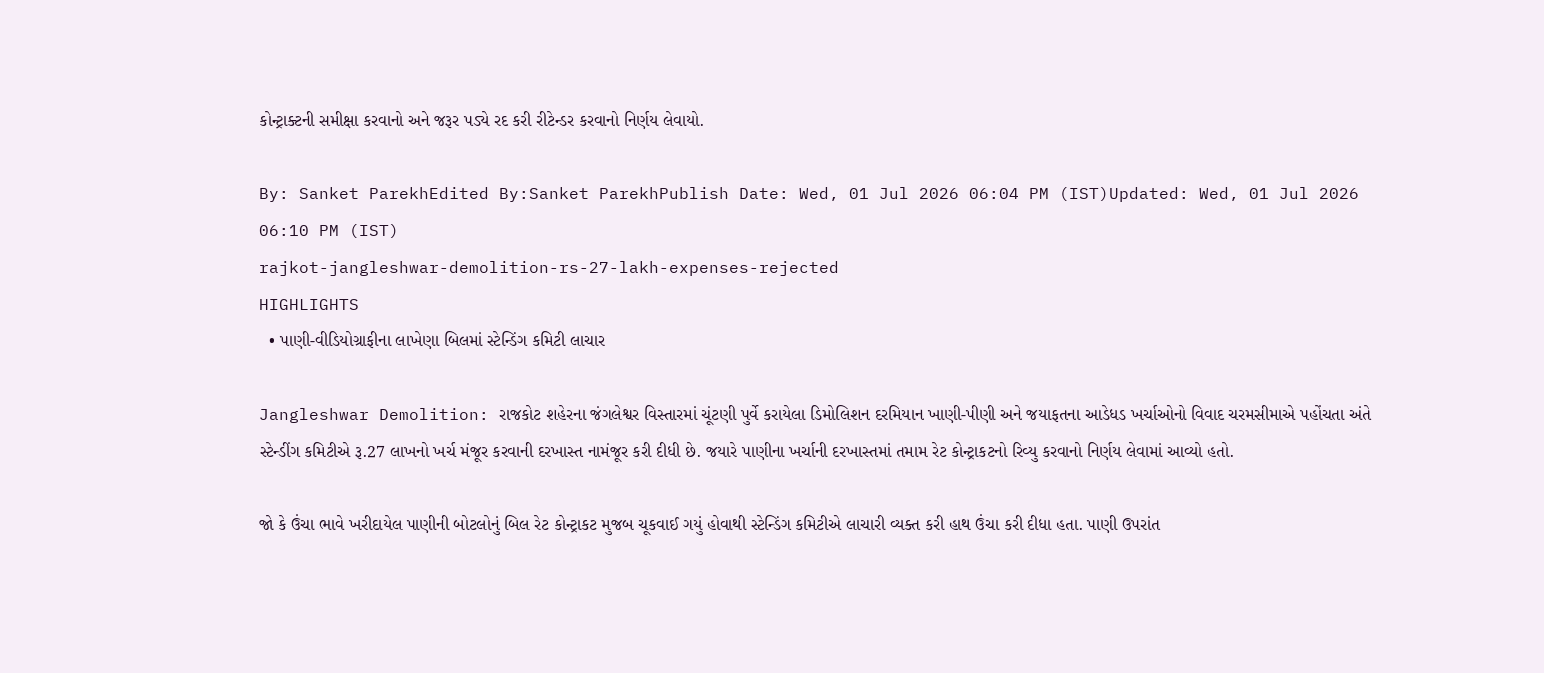કોન્ટ્રાક્ટની સમીક્ષા કરવાનો અને જરૂર પડ્યે રદ કરી રીટેન્ડર કરવાનો નિર્ણય લેવાયો.

By: Sanket ParekhEdited By:Sanket ParekhPublish Date: Wed, 01 Jul 2026 06:04 PM (IST)Updated: Wed, 01 Jul 2026 06:10 PM (IST)
rajkot-jangleshwar-demolition-rs-27-lakh-expenses-rejected
HIGHLIGHTS
  • પાણી-વીડિયોગ્રાફીના લાખેણા બિલમાં સ્ટેન્ડિંગ કમિટી લાચાર

Jangleshwar Demolition: રાજકોટ શહેરના જંગલેશ્વર વિસ્તારમાં ચૂંટણી પુર્વે કરાયેલા ડિમોલિશન દરમિયાન ખાણી-પીણી અને જયાફતના આડેધડ ખર્ચાઓનો વિવાદ ચરમસીમાએ પહોંચતા અંતે સ્ટેન્ડીંગ કમિટીએ રૂ.27 લાખનો ખર્ચ મંજૂર કરવાની દરખાસ્ત નામંજૂર કરી દીધી છે. જયારે પાણીના ખર્ચાની દરખાસ્તમાં તમામ રેટ કોન્ટ્રાકટનો રિવ્યુ કરવાનો નિર્ણય લેવામાં આવ્યો હતો.

જો કે ઉંચા ભાવે ખરીદાયેલ પાણીની બોટલોનું બિલ રેટ કોન્ટ્રાકટ મુજબ ચૂકવાઈ ગયું હોવાથી સ્ટેન્ડિંગ કમિટીએ લાચારી વ્યક્ત કરી હાથ ઉંચા કરી દીધા હતા. પાણી ઉપરાંત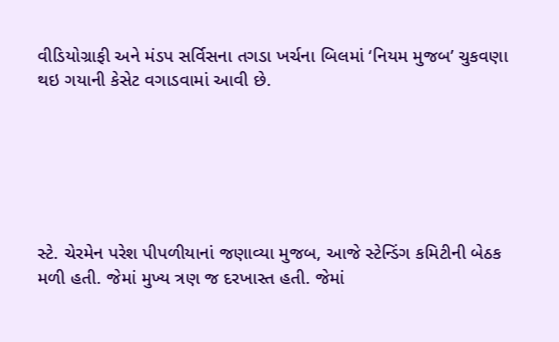વીડિયોગ્રાફી અને મંડપ સર્વિસના તગડા ખર્ચના બિલમાં ‘નિયમ મુજબ’ ચુકવણા થઇ ગયાની કેસેટ વગાડવામાં આવી છે.






સ્ટે. ચેરમેન પરેશ પીપળીયાનાં જણાવ્યા મુજબ, આજે સ્ટેન્ડિંગ કમિટીની બેઠક મળી હતી. જેમાં મુખ્ય ત્રણ જ દરખાસ્ત હતી. જેમાં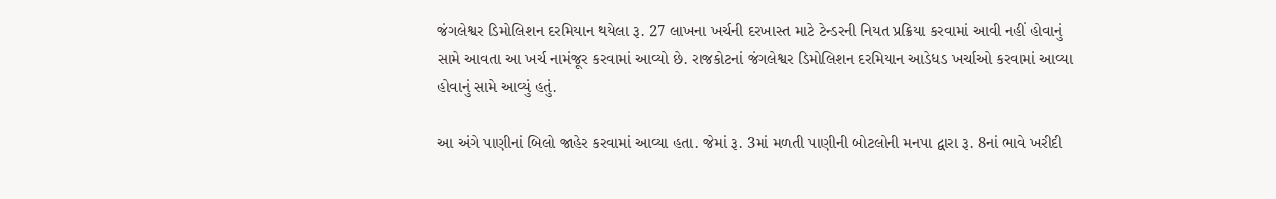જંગલેશ્વર ડિમોલિશન દરમિયાન થયેલા રૂ. 27 લાખના ખર્ચની દરખાસ્ત માટે ટેન્ડરની નિયત પ્રક્રિયા કરવામાં આવી નહીં હોવાનું સામે આવતા આ ખર્ચ નામંજૂર કરવામાં આવ્યો છે. રાજકોટનાં જંગલેશ્વર ડિમોલિશન દરમિયાન આડેધડ ખર્ચાઓ કરવામાં આવ્યા હોવાનું સામે આવ્યું હતું.

આ અંગે પાણીનાં બિલો જાહેર કરવામાં આવ્યા હતા. જેમાં રૂ. 3માં મળતી પાણીની બોટલોની મનપા દ્વારા રૂ. 8નાં ભાવે ખરીદી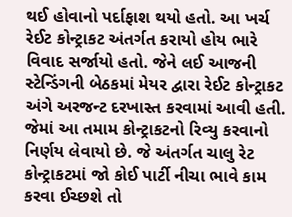થઈ હોવાનો પર્દાફાશ થયો હતો. આ ખર્ચ રેઈટ કોન્ટ્રાકટ અંતર્ગત કરાયો હોય ભારે વિવાદ સર્જાયો હતો. જેને લઈ આજની સ્ટેન્ડિંગની બેઠકમાં મેયર દ્વારા રેઈટ કોન્ટ્રાકટ અંગે અરજન્ટ દરખાસ્ત કરવામાં આવી હતી. જેમાં આ તમામ કોન્ટ્રાકટનો રિવ્યુ કરવાનો નિર્ણય લેવાયો છે. જે અંતર્ગત ચાલુ રેટ કોન્ટ્રાકટમાં જો કોઈ પાર્ટી નીચા ભાવે કામ કરવા ઈચ્છશે તો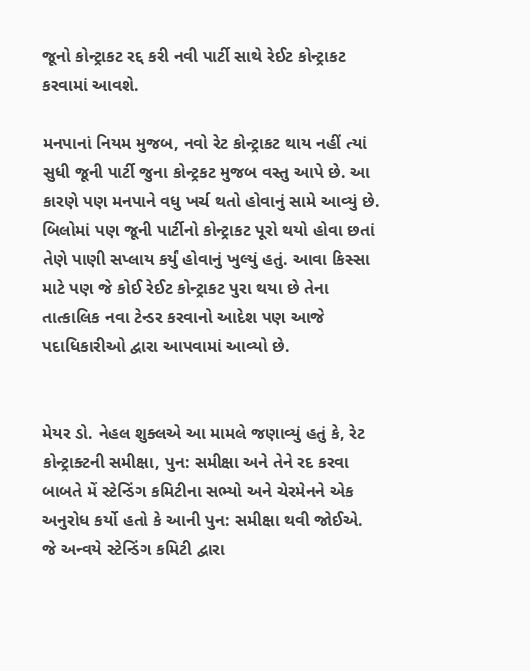જૂનો કોન્ટ્રાકટ રદ્દ કરી નવી પાર્ટી સાથે રેઈટ કોન્ટ્રાકટ કરવામાં આવશે.

મનપાનાં નિયમ મુજબ, નવો રેટ કોન્ટ્રાકટ થાય નહીં ત્યાં સુધી જૂની પાર્ટી જુના કોન્ટ્રકટ મુજબ વસ્તુ આપે છે. આ કારણે પણ મનપાને વધુ ખર્ચ થતો હોવાનું સામે આવ્યું છે. બિલોમાં પણ જૂની પાર્ટીનો કોન્ટ્રાકટ પૂરો થયો હોવા છતાં તેણે પાણી સપ્લાય કર્યું હોવાનું ખુલ્યું હતું. આવા કિસ્સા માટે પણ જે કોઈ રેઈટ કોન્ટ્રાકટ પુરા થયા છે તેના તાત્કાલિક નવા ટેન્ડર કરવાનો આદેશ પણ આજે પદાધિકારીઓ દ્વારા આપવામાં આવ્યો છે.


મેયર ડો. નેહલ શુક્લએ આ મામલે જણાવ્યું હતું કે, રેટ કોન્ટ્રાક્ટની સમીક્ષા, પુન: સમીક્ષા અને તેને રદ કરવા બાબતે મેં સ્ટેન્ડિંગ કમિટીના સભ્યો અને ચેરમેનને એક અનુરોધ કર્યો હતો કે આની પુન: સમીક્ષા થવી જોઈએ. જે અન્વયે સ્ટેન્ડિંગ કમિટી દ્વારા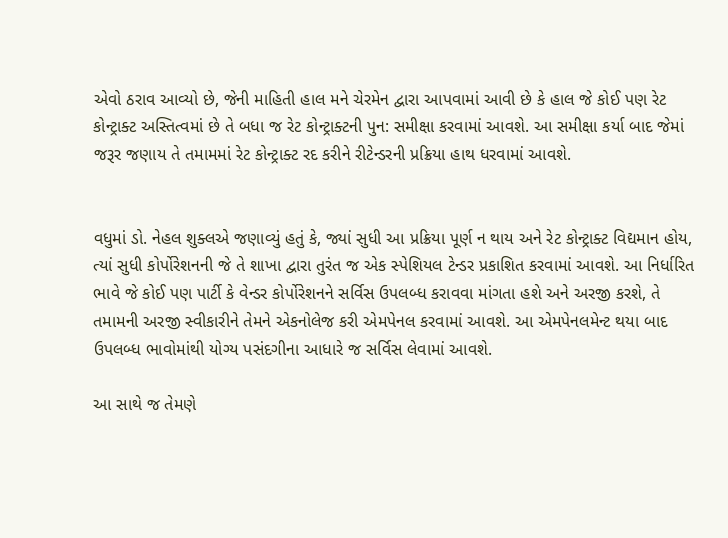એવો ઠરાવ આવ્યો છે, જેની માહિતી હાલ મને ચેરમેન દ્વારા આપવામાં આવી છે કે હાલ જે કોઈ પણ રેટ કોન્ટ્રાક્ટ અસ્તિત્વમાં છે તે બધા જ રેટ કોન્ટ્રાક્ટની પુન: સમીક્ષા કરવામાં આવશે. આ સમીક્ષા કર્યા બાદ જેમાં જરૂર જણાય તે તમામમાં રેટ કોન્ટ્રાક્ટ રદ કરીને રીટેન્ડરની પ્રક્રિયા હાથ ધરવામાં આવશે.


વધુમાં ડો. નેહલ શુક્લએ જણાવ્યું હતું કે, જ્યાં સુધી આ પ્રક્રિયા પૂર્ણ ન થાય અને રેટ કોન્ટ્રાક્ટ વિદ્યમાન હોય, ત્યાં સુધી કોર્પોરેશનની જે તે શાખા દ્વારા તુરંત જ એક સ્પેશિયલ ટેન્ડર પ્રકાશિત કરવામાં આવશે. આ નિર્ધારિત ભાવે જે કોઈ પણ પાર્ટી કે વેન્ડર કોર્પોરેશનને સર્વિસ ઉપલબ્ધ કરાવવા માંગતા હશે અને અરજી કરશે, તે તમામની અરજી સ્વીકારીને તેમને એકનોલેજ કરી એમપેનલ કરવામાં આવશે. આ એમપેનલમેન્ટ થયા બાદ ઉપલબ્ધ ભાવોમાંથી યોગ્ય પસંદગીના આધારે જ સર્વિસ લેવામાં આવશે.

આ સાથે જ તેમણે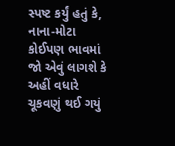સ્પષ્ટ કર્યું હતું કે, નાના-મોટા કોઈપણ ભાવમાં જો એવું લાગશે કે અહીં વધારે ચૂકવણું થઈ ગયું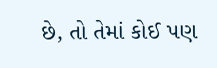છે, તો તેમાં કોઈ પણ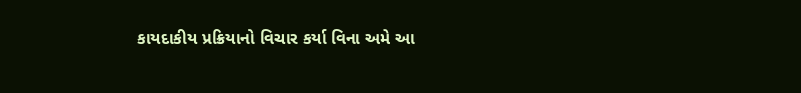કાયદાકીય પ્રક્રિયાનો વિચાર કર્યા વિના અમે આ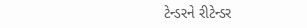ટેન્ડરને રીટેન્ડર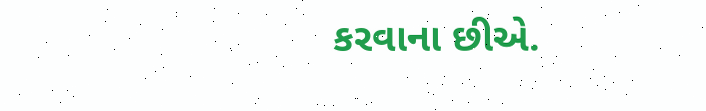કરવાના છીએ.